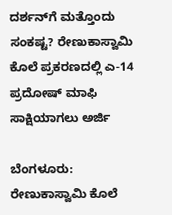ದರ್ಶನ್‌ಗೆ ಮತ್ತೊಂದು ಸಂಕಷ್ಟ? ರೇಣುಕಾಸ್ವಾಮಿ ಕೊಲೆ ಪ್ರಕರಣದಲ್ಲಿ ಎ-14 ಪ್ರದೋಷ್ ಮಾಫಿ ಸಾಕ್ಷಿಯಾಗಲು ಅರ್ಜಿ

ಬೆಂಗಳೂರು: ರೇಣುಕಾಸ್ವಾಮಿ ಕೊಲೆ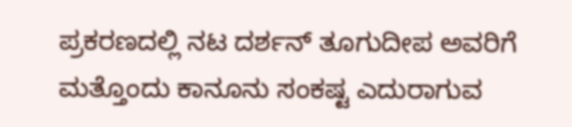ಪ್ರಕರಣದಲ್ಲಿ ನಟ ದರ್ಶನ್ ತೂಗುದೀಪ ಅವರಿಗೆ ಮತ್ತೊಂದು ಕಾನೂನು ಸಂಕಷ್ಟ ಎದುರಾಗುವ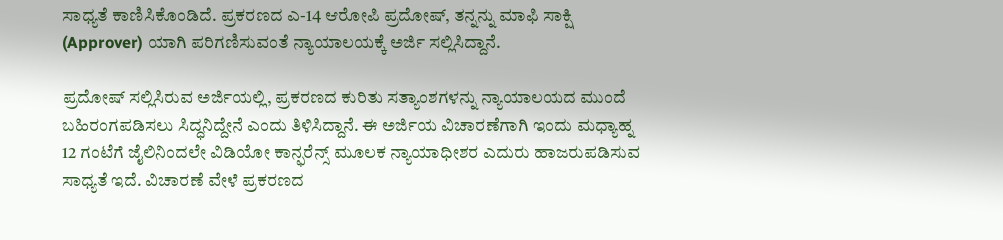ಸಾಧ್ಯತೆ ಕಾಣಿಸಿಕೊಂಡಿದೆ. ಪ್ರಕರಣದ ಎ-14 ಆರೋಪಿ ಪ್ರದೋಷ್, ತನ್ನನ್ನು ಮಾಫಿ ಸಾಕ್ಷಿ (Approver) ಯಾಗಿ ಪರಿಗಣಿಸುವಂತೆ ನ್ಯಾಯಾಲಯಕ್ಕೆ ಅರ್ಜಿ ಸಲ್ಲಿಸಿದ್ದಾನೆ.

ಪ್ರದೋಷ್ ಸಲ್ಲಿಸಿರುವ ಅರ್ಜಿಯಲ್ಲಿ, ಪ್ರಕರಣದ ಕುರಿತು ಸತ್ಯಾಂಶಗಳನ್ನು ನ್ಯಾಯಾಲಯದ ಮುಂದೆ ಬಹಿರಂಗಪಡಿಸಲು ಸಿದ್ಧನಿದ್ದೇನೆ ಎಂದು ತಿಳಿಸಿದ್ದಾನೆ. ಈ ಅರ್ಜಿಯ ವಿಚಾರಣೆಗಾಗಿ ಇಂದು ಮಧ್ಯಾಹ್ನ 12 ಗಂಟೆಗೆ ಜೈಲಿನಿಂದಲೇ ವಿಡಿಯೋ ಕಾನ್ಫರೆನ್ಸ್ ಮೂಲಕ ನ್ಯಾಯಾಧೀಶರ ಎದುರು ಹಾಜರುಪಡಿಸುವ ಸಾಧ್ಯತೆ ಇದೆ. ವಿಚಾರಣೆ ವೇಳೆ ಪ್ರಕರಣದ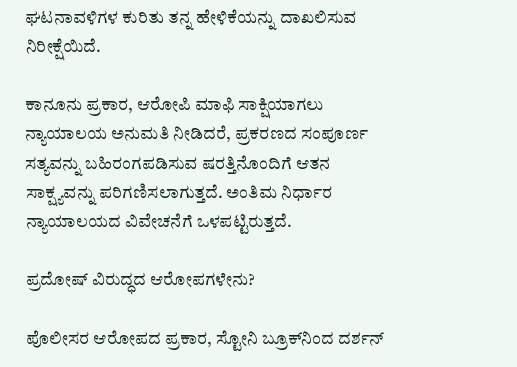ಘಟನಾವಳಿಗಳ ಕುರಿತು ತನ್ನ ಹೇಳಿಕೆಯನ್ನು ದಾಖಲಿಸುವ ನಿರೀಕ್ಷೆಯಿದೆ.

ಕಾನೂನು ಪ್ರಕಾರ, ಆರೋಪಿ ಮಾಫಿ ಸಾಕ್ಷಿಯಾಗಲು ನ್ಯಾಯಾಲಯ ಅನುಮತಿ ನೀಡಿದರೆ, ಪ್ರಕರಣದ ಸಂಪೂರ್ಣ ಸತ್ಯವನ್ನು ಬಹಿರಂಗಪಡಿಸುವ ಷರತ್ತಿನೊಂದಿಗೆ ಆತನ ಸಾಕ್ಷ್ಯವನ್ನು ಪರಿಗಣಿಸಲಾಗುತ್ತದೆ. ಅಂತಿಮ ನಿರ್ಧಾರ ನ್ಯಾಯಾಲಯದ ವಿವೇಚನೆಗೆ ಒಳಪಟ್ಟಿರುತ್ತದೆ.

ಪ್ರದೋಷ್ ವಿರುದ್ಧದ ಆರೋಪಗಳೇನು?

ಪೊಲೀಸರ ಆರೋಪದ ಪ್ರಕಾರ, ಸ್ಟೋನಿ ಬ್ರೂಕ್‌ನಿಂದ ದರ್ಶನ್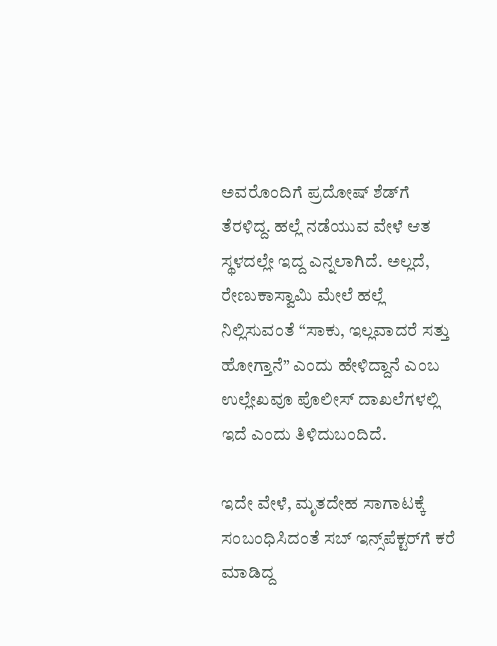ಅವರೊಂದಿಗೆ ಪ್ರದೋಷ್ ಶೆಡ್‌ಗೆ ತೆರಳಿದ್ದ. ಹಲ್ಲೆ ನಡೆಯುವ ವೇಳೆ ಆತ ಸ್ಥಳದಲ್ಲೇ ಇದ್ದ ಎನ್ನಲಾಗಿದೆ. ಅಲ್ಲದೆ, ರೇಣುಕಾಸ್ವಾಮಿ ಮೇಲೆ ಹಲ್ಲೆ ನಿಲ್ಲಿಸುವಂತೆ “ಸಾಕು, ಇಲ್ಲವಾದರೆ ಸತ್ತು ಹೋಗ್ತಾನೆ” ಎಂದು ಹೇಳಿದ್ದಾನೆ ಎಂಬ ಉಲ್ಲೇಖವೂ ಪೊಲೀಸ್ ದಾಖಲೆಗಳಲ್ಲಿ ಇದೆ ಎಂದು ತಿಳಿದುಬಂದಿದೆ.

ಇದೇ ವೇಳೆ, ಮೃತದೇಹ ಸಾಗಾಟಕ್ಕೆ ಸಂಬಂಧಿಸಿದಂತೆ ಸಬ್ ಇನ್ಸ್‌ಪೆಕ್ಟರ್‌ಗೆ ಕರೆ ಮಾಡಿದ್ದ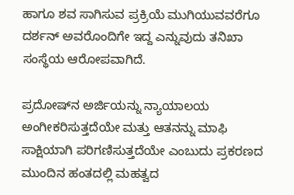ಹಾಗೂ ಶವ ಸಾಗಿಸುವ ಪ್ರಕ್ರಿಯೆ ಮುಗಿಯುವವರೆಗೂ ದರ್ಶನ್ ಅವರೊಂದಿಗೇ ಇದ್ದ ಎನ್ನುವುದು ತನಿಖಾ ಸಂಸ್ಥೆಯ ಆರೋಪವಾಗಿದೆ.

ಪ್ರದೋಷ್‌ನ ಅರ್ಜಿಯನ್ನು ನ್ಯಾಯಾಲಯ ಅಂಗೀಕರಿಸುತ್ತದೆಯೇ ಮತ್ತು ಆತನನ್ನು ಮಾಫಿ ಸಾಕ್ಷಿಯಾಗಿ ಪರಿಗಣಿಸುತ್ತದೆಯೇ ಎಂಬುದು ಪ್ರಕರಣದ ಮುಂದಿನ ಹಂತದಲ್ಲಿ ಮಹತ್ವದ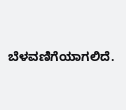ಬೆಳವಣಿಗೆಯಾಗಲಿದೆ.